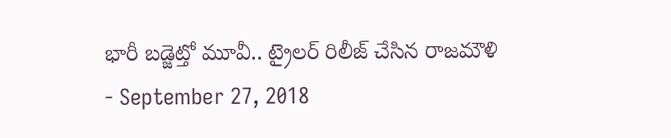భారీ బడ్జెట్తో మూవీ.. ట్రైలర్ రిలీజ్ చేసిన రాజమౌళి
- September 27, 2018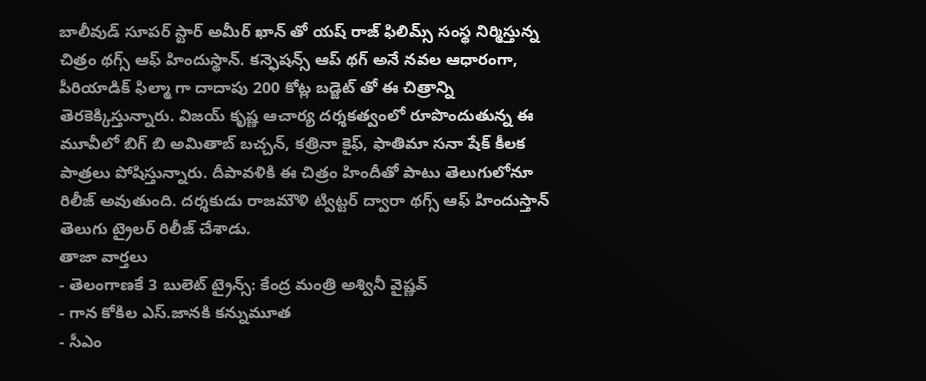బాలీవుడ్ సూపర్ స్టార్ అమీర్ ఖాన్ తో యష్ రాజ్ ఫిలిమ్స్ సంస్థ నిర్మిస్తున్న చిత్రం థగ్స్ ఆఫ్ హిందుస్థాన్. కన్ఫెషన్స్ ఆప్ థగ్ అనే నవల ఆధారంగా, పీరియాడిక్ ఫిల్మా గా దాదాపు 200 కోట్ల బడ్జెట్ తో ఈ చిత్రాన్ని తెరకెక్కిస్తున్నారు. విజయ్ కృష్ణ ఆచార్య దర్శకత్వంలో రూపొందుతున్న ఈ మూవీలో బిగ్ బి అమితాబ్ బచ్చన్, కత్రినా కైఫ్, ఫాతిమా సనా షేక్ కీలక పాత్రలు పోషిస్తున్నారు. దీపావళికి ఈ చిత్రం హిందీతో పాటు తెలుగులోనూ రిలీజ్ అవుతుంది. దర్శకుడు రాజమౌళి ట్విట్టర్ ద్వారా థగ్స్ ఆఫ్ హిందుస్తాన్ తెలుగు ట్రైలర్ రిలీజ్ చేశాడు.
తాజా వార్తలు
- తెలంగాణకే 3 బులెట్ ట్రైన్స్: కేంద్ర మంత్రి అశ్వినీ వైష్ణవ్
- గాన కోకిల ఎస్.జానకి కన్నుమూత
- సీఎం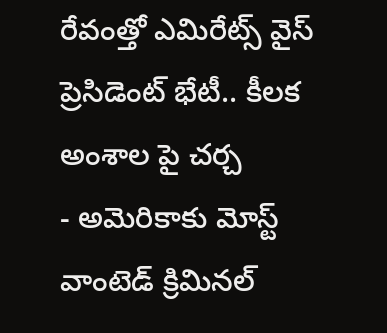రేవంత్తో ఎమిరేట్స్ వైస్ ప్రెసిడెంట్ భేటీ.. కీలక అంశాల పై చర్చ
- అమెరికాకు మోస్ట్ వాంటెడ్ క్రిమినల్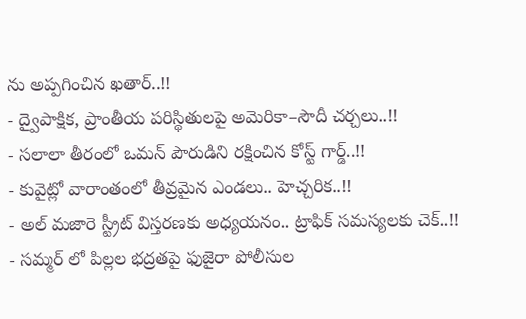ను అప్పగించిన ఖతార్..!!
- ద్వైపాక్షిక, ప్రాంతీయ పరిస్థితులపై అమెరికా–సౌదీ చర్చలు..!!
- సలాలా తీరంలో ఒమన్ పౌరుడిని రక్షించిన కోస్ట్ గార్డ్..!!
- కువైట్లో వారాంతంలో తీవ్రమైన ఎండలు.. హెచ్చరిక..!!
- అల్ మజారె స్ట్రీట్ విస్తరణకు అధ్యయనం.. ట్రాఫిక్ సమస్యలకు చెక్..!!
- సమ్మర్ లో పిల్లల భద్రతపై ఫుజైరా పోలీసుల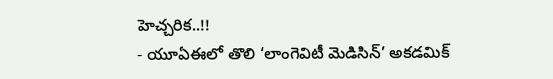హెచ్చరిక..!!
- యూఏఈలో తొలి ‘లాంగెవిటీ మెడిసిన్’ అకడమిక్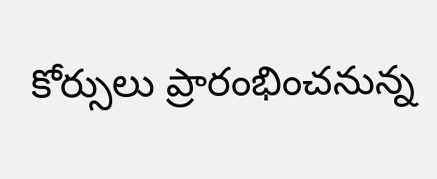కోర్సులు ప్రారంభించనున్న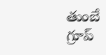తుంబే గ్రూప్